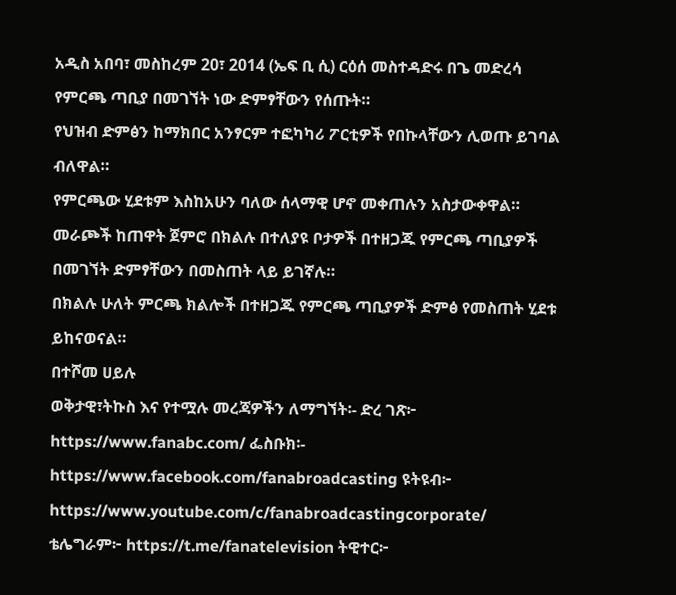አዲስ አበባ፣ መስከረም 20፣ 2014 (ኤፍ ቢ ሲ) ርዕሰ መስተዳድሩ በጌ መድረሳ የምርጫ ጣቢያ በመገኘት ነው ድምፃቸውን የሰጡት።
የህዝብ ድምፅን ከማክበር አንፃርም ተፎካካሪ ፖርቲዎች የበኩላቸውን ሊወጡ ይገባል ብለዋል።
የምርጫው ሂደቱም እስከአሁን ባለው ሰላማዊ ሆኖ መቀጠሉን አስታውቀዋል።
መራጮች ከጠዋት ጀምሮ በክልሉ በተለያዩ ቦታዎች በተዘጋጁ የምርጫ ጣቢያዎች በመገኘት ድምፃቸውን በመስጠት ላይ ይገኛሉ።
በክልሉ ሁለት ምርጫ ክልሎች በተዘጋጁ የምርጫ ጣቢያዎች ድምፅ የመስጠት ሂደቱ ይከናወናል።
በተሾመ ሀይሉ
ወቅታዊ፣ትኩስ እና የተሟሉ መረጃዎችን ለማግኘት፡- ድረ ገጽ፦ https://www.fanabc.com/ ፌስቡክ፡- https://www.facebook.com/fanabroadcasting ዩትዩብ፦ https://www.youtube.com/c/fanabroadcastingcorporate/ ቴሌግራም፦ https://t.me/fanatelevision ትዊተር፦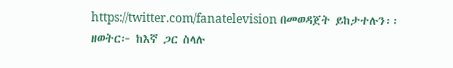https://twitter.com/fanatelevision በመወዳጀት ይከታተሉን፡፡
ዘወትር፦ ከእኛ ጋር ስላሉ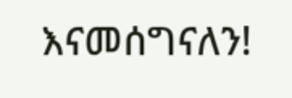እናመሰግናለን!